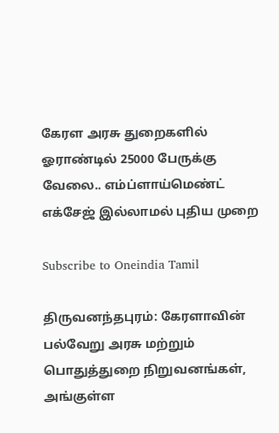கேரள அரசு துறைகளில் ஓராண்டில் 25000 பேருக்கு வேலை.. எம்ப்ளாய்மெண்ட் எக்சேஜ் இல்லாமல் புதிய முறை

Subscribe to Oneindia Tamil

திருவனந்தபுரம்: கேரளாவின் பல்வேறு அரசு மற்றும் பொதுத்துறை நிறுவனங்கள், அங்குள்ள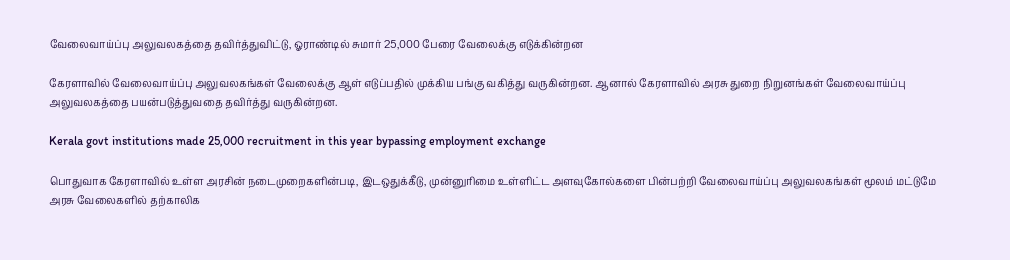வேலைவாய்ப்பு அலுவலகத்தை தவிர்த்துவிட்டு, ஓராண்டில் சுமார் 25,000 பேரை வேலைக்கு எடுக்கின்றன

கேரளாவில் வேலைவாய்ப்பு அலுவலகங்கள் வேலைக்கு ஆள் எடுப்பதில் முக்கிய பங்கு வகித்து வருகின்றன. ஆனால் கேரளாவில் அரசு துறை நிறுனங்கள் வேலைவாய்ப்பு அலுவலகத்தை பயன்படுத்துவதை தவிர்த்து வருகின்றன.

Kerala govt institutions made 25,000 recruitment in this year bypassing employment exchange

பொதுவாக கேரளாவில் உள்ள அரசின் நடைமுறைகளின்படி, இடஒதுக்கீடு, முன்னுரிமை உள்ளிட்ட அளவுகோல்களை பின்பற்றி வேலைவாய்ப்பு அலுவலகங்கள் மூலம் மட்டுமே அரசு வேலைகளில் தற்காலிக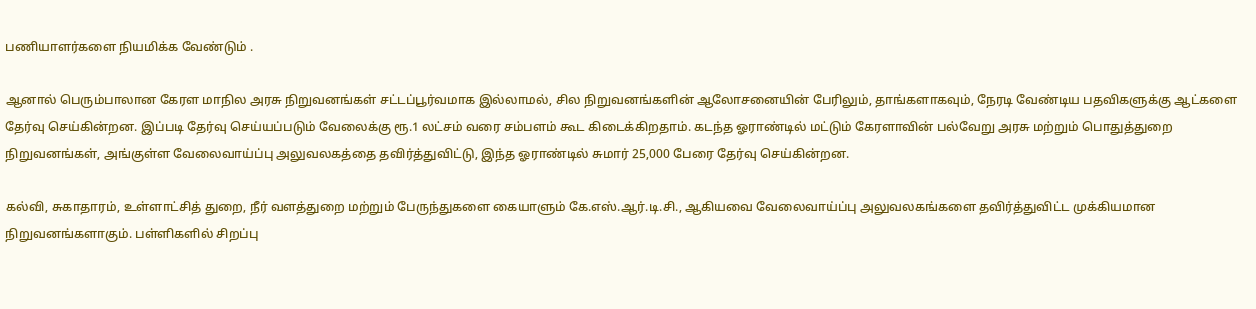பணியாளர்களை நியமிக்க வேண்டும் .

ஆனால் பெரும்பாலான கேரள மாநில அரசு நிறுவனங்கள் சட்டப்பூர்வமாக இல்லாமல், சில நிறுவனங்களின் ஆலோசனையின் பேரிலும், தாங்களாகவும், நேரடி வேண்டிய பதவிகளுக்கு ஆட்களை தேர்வு செய்கின்றன. இப்படி தேர்வு செய்யப்படும் வேலைக்கு ரூ.1 லட்சம் வரை சம்பளம் கூட கிடைக்கிறதாம். கடந்த ஓராண்டில் மட்டும் கேரளாவின் பல்வேறு அரசு மற்றும் பொதுத்துறை நிறுவனங்கள், அங்குள்ள வேலைவாய்ப்பு அலுவலகத்தை தவிர்த்துவிட்டு, இந்த ஓராண்டில் சுமார் 25,000 பேரை தேர்வு செய்கின்றன.

கல்வி, சுகாதாரம், உள்ளாட்சித் துறை, நீர் வளத்துறை மற்றும் பேருந்துகளை கையாளும் கே.எஸ்.ஆர்.டி.சி., ஆகியவை வேலைவாய்ப்பு அலுவலகங்களை தவிர்த்துவிட்ட முக்கியமான நிறுவனங்களாகும். பள்ளிகளில் சிறப்பு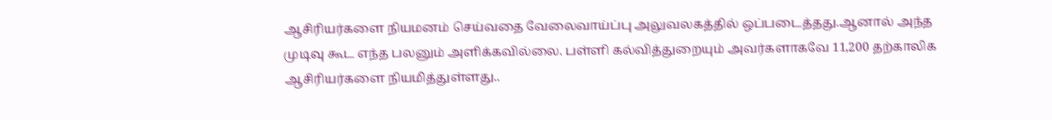ஆசிரியர்களை நியமனம் செய்வதை வேலைவாய்ப்பு அலுவலகத்தில் ஒப்படைத்தது.ஆனால் அந்த முடிவு கூட எந்த பலனும் அளிக்கவில்லை. பள்ளி கல்வித்துறையும் அவர்களாகவே 11,200 தற்காலிக ஆசிரியர்களை நியமித்துள்ளது..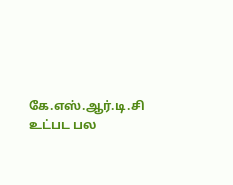கே.எஸ்.ஆர்.டி.சி உட்பட பல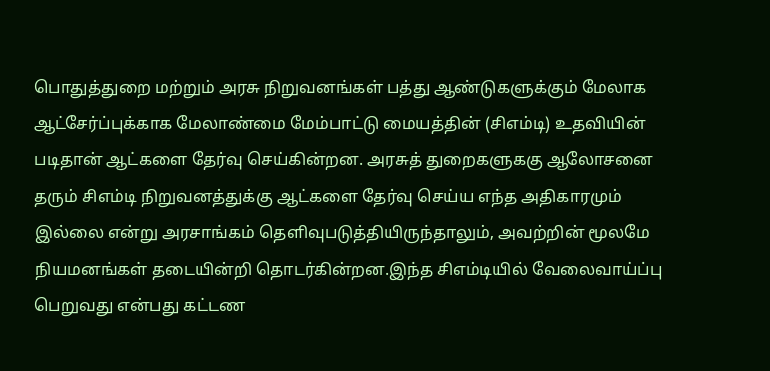பொதுத்துறை மற்றும் அரசு நிறுவனங்கள் பத்து ஆண்டுகளுக்கும் மேலாக ஆட்சேர்ப்புக்காக மேலாண்மை மேம்பாட்டு மையத்தின் (சிஎம்டி) உதவியின் படிதான் ஆட்களை தேர்வு செய்கின்றன. அரசுத் துறைகளுககு ஆலோசனை தரும் சிஎம்டி நிறுவனத்துக்கு ஆட்களை தேர்வு செய்ய எந்த அதிகாரமும் இல்லை என்று அரசாங்கம் தெளிவுபடுத்தியிருந்தாலும், அவற்றின் மூலமே நியமனங்கள் தடையின்றி தொடர்கின்றன.இந்த சிஎம்டியில் வேலைவாய்ப்பு பெறுவது என்பது கட்டண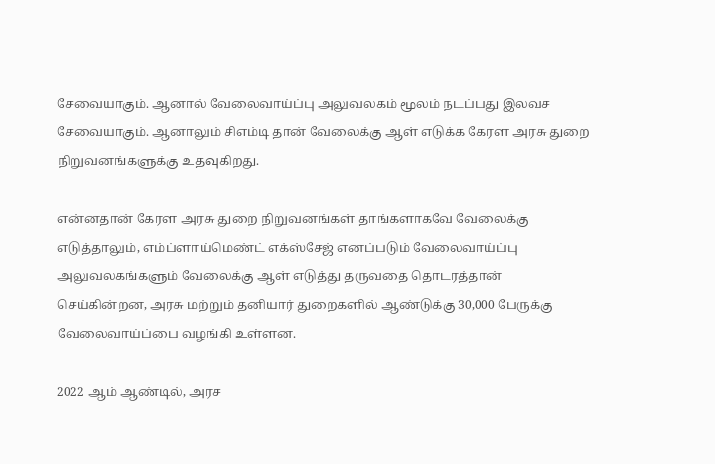சேவையாகும். ஆனால் வேலைவாய்ப்பு அலுவலகம் மூலம் நடப்பது இலவச சேவையாகும். ஆனாலும் சிஎம்டி தான் வேலைக்கு ஆள் எடுக்க கேரள அரசு துறை நிறுவனங்களுக்கு உதவுகிறது.

என்னதான் கேரள அரசு துறை நிறுவனங்கள் தாங்களாகவே வேலைக்கு எடுத்தாலும், எம்ப்ளாய்மெண்ட் எக்ஸ்சேஜ் எனப்படும் வேலைவாய்ப்பு அலுவலகங்களும் வேலைக்கு ஆள் எடுத்து தருவதை தொடரத்தான் செய்கின்றன, அரசு மற்றும் தனியார் துறைகளில் ஆண்டுக்கு 30,000 பேருக்கு வேலைவாய்ப்பை வழங்கி உள்ளன.

2022 ஆம் ஆண்டில், அரச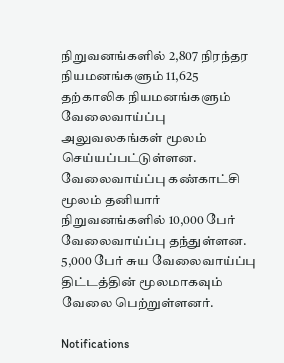நிறுவனங்களில் 2,807 நிரந்தர நியமனங்களும் 11,625 தற்காலிக நியமனங்களும் வேலைவாய்ப்பு அலுவலகங்கள் மூலம் செய்யப்பட்டுள்ளன. வேலைவாய்ப்பு கண்காட்சி மூலம் தனியார் நிறுவனங்களில் 10,000 பேர் வேலைவாய்ப்பு தந்துள்ளன. 5,000 பேர் சுய வேலைவாய்ப்பு திட்டத்தின் மூலமாகவும் வேலை பெற்றுள்ளனர்.

Notifications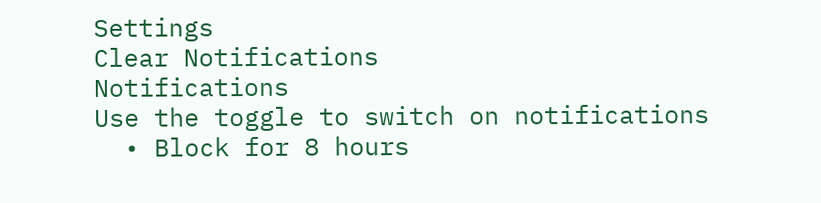Settings
Clear Notifications
Notifications
Use the toggle to switch on notifications
  • Block for 8 hours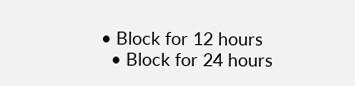• Block for 12 hours
  • Block for 24 hours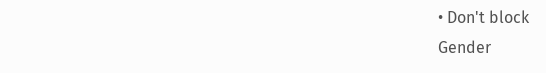• Don't block
Gender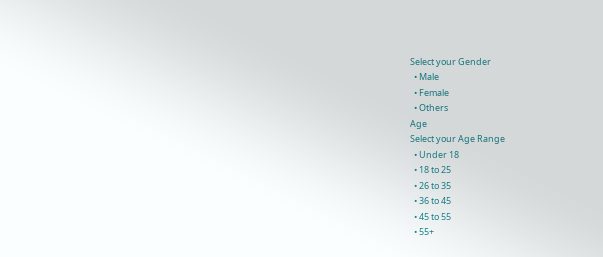Select your Gender
  • Male
  • Female
  • Others
Age
Select your Age Range
  • Under 18
  • 18 to 25
  • 26 to 35
  • 36 to 45
  • 45 to 55
  • 55+